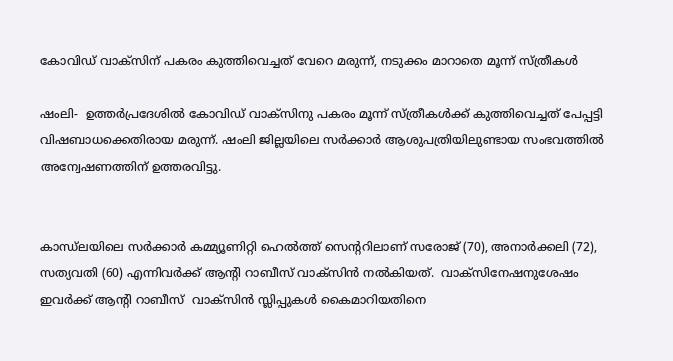കോവിഡ് വാക്‌സിന് പകരം കുത്തിവെച്ചത് വേറെ മരുന്ന്, നടുക്കം മാറാതെ മൂന്ന് സ്ത്രീകള്‍

ഷംലി-  ഉത്തര്‍പ്രദേശില്‍ കോവിഡ് വാക്‌സിനു പകരം മൂന്ന് സ്ത്രീകള്‍ക്ക് കുത്തിവെച്ചത് പേപ്പട്ടി വിഷബാധക്കെതിരായ മരുന്ന്. ഷംലി ജില്ലയിലെ സര്‍ക്കാര്‍ ആശുപത്രിയിലുണ്ടായ സംഭവത്തില്‍ അന്വേഷണത്തിന് ഉത്തരവിട്ടു.


കാന്ധ്‌ലയിലെ സര്‍ക്കാര്‍ കമ്മ്യൂണിറ്റി ഹെല്‍ത്ത് സെന്ററിലാണ് സരോജ് (70), അനാര്‍ക്കലി (72), സത്യവതി (60) എന്നിവര്‍ക്ക് ആന്റി റാബീസ് വാക്‌സിന്‍ നല്‍കിയത്.  വാക്‌സിനേഷനുശേഷം ഇവര്‍ക്ക് ആന്റി റാബീസ്  വാക്‌സിന്‍ സ്ലിപ്പുകള്‍ കൈമാറിയതിനെ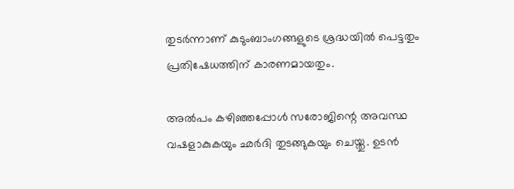തുടര്‍ന്നാണ് കുടുംബാംഗങ്ങളുടെ ശ്രദ്ധയില്‍ പെട്ടതും പ്രതിഷേധത്തിന് കാരണമായതും.

അല്‍പം കഴിഞ്ഞപ്പോള്‍ സരോജിന്റെ അവസ്ഥ വഷളാകുകയും ഛര്‍ദി തുടങ്ങുകയും ചെയ്തു. ഉടന്‍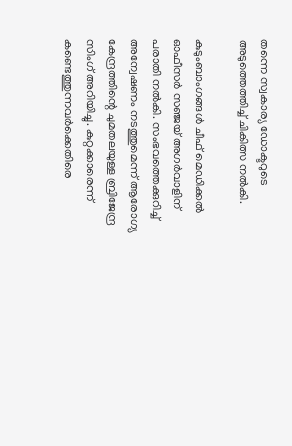തന്നെ സ്വകാര്യ ഡോക്ടറുടെ അടുത്തെത്തിച്ച് ചികിത്സ നല്‍കി.

കുടുംബാംഗങ്ങള്‍ ചീഫ് മെഡിക്കല്‍ ഓഫീസര്‍ സഞ്ജയ് അഗര്‍വാളിന് പരാതി നല്‍കി. സംഭവത്തെക്കുറിച്ച് അന്വേഷണം നടത്തുമെന്ന് ആരോഗ്യ കേന്ദ്രത്തിന്റെ ചുമതലയുള്ള ബ്രിജേന്ദ്ര സിംഗ് അറിയിച്ചു. കുറ്റക്കാരെന്ന് കണ്ടെത്തുന്നവര്‍ക്കെതിരെ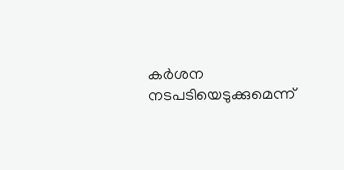കര്‍ശന നടപടിയെടുക്കുമെന്ന്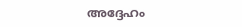അദ്ദേഹം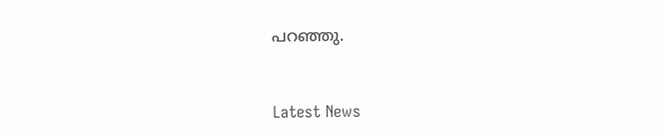പറഞ്ഞു.



Latest News